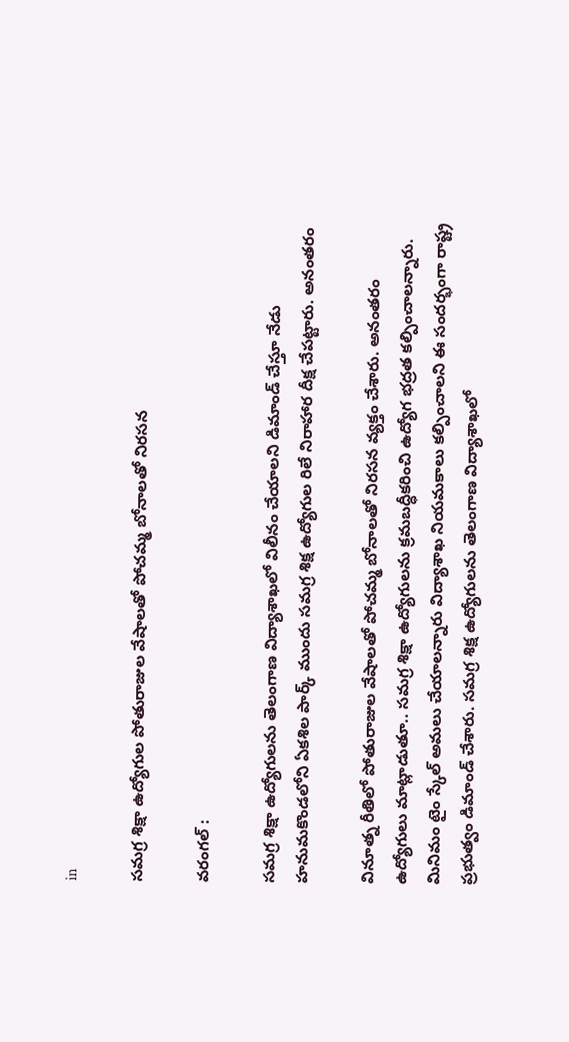in

సమగ్ర శిక్షా ఉద్యోగుల పోతురాజుల వేషాలతో పోచమ్మ బోనాలతో నిరసన

వరంగల్ :

సమగ్ర శిక్షా ఉద్యోగులను తెలంగాణ విద్యాశాఖలో విలీనం చేయాలని డిమాండ్ చేస్తూ నేడు హనుమకొండలోని ఏకశిల పార్క్ ముందు సమగ్ర శిక్ష ఉద్యోగుల రిలే నిరాహార దీక్ష చేపట్టారు. అనంతరం

వినూత్న రీతిలో పోతురాజుల వేషాలతో పోచమ్మ బోనాలతో నిరసన వ్యక్తం చేశారు. అనంతరం ఉద్యోగులు మాట్లాడుతూ.. సమగ్ర శిక్షా ఉద్యోగులను క్రమబద్ధీకరించి ఉద్యోగ భద్రత కల్పించాలన్నారు. మినిమం టైం స్కేల్ అమలు చేయాలన్నారు విద్యాశాఖ నియమకాలు కల్పించాలని ఈ సందర్భంగా రాష్ట్ర ప్రభుత్వం డిమాండ్ చేశారు. సమగ్ర శిక్ష ఉద్యోగులను తెలంగాణ విద్యాశాఖలో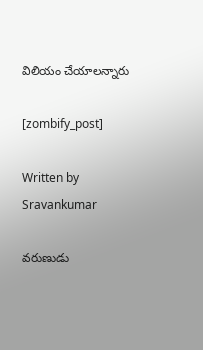విలియం చేయాలన్నారు

[zombify_post]

Written by Sravankumar

వరుణుడు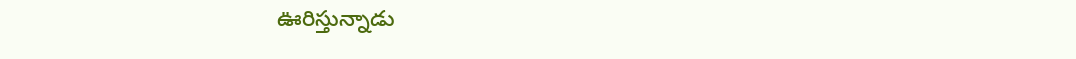ఊరిస్తున్నాడు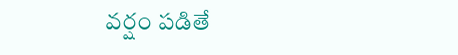వర్షం పడితే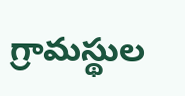గ్రామస్థుల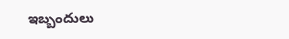ఇబ్బందులు